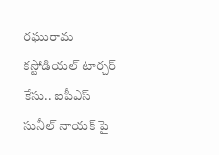రఘురామ కస్టోడియల్ టార్చర్ కేసు.. ఐపీఎస్ సునీల్ నాయక్ పై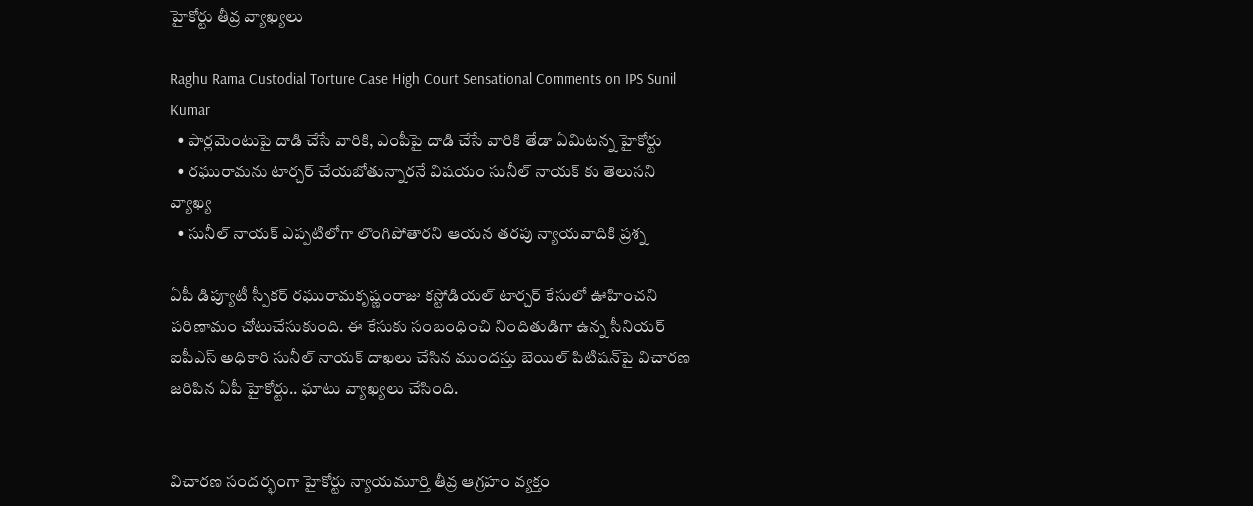హైకోర్టు తీవ్ర వ్యాఖ్యలు

Raghu Rama Custodial Torture Case High Court Sensational Comments on IPS Sunil Kumar
  • పార్లమెంటుపై దాడి చేసే వారికి, ఎంపీపై దాడి చేసే వారికి తేడా ఏమిటన్న హైకోర్టు
  • రఘురామను టార్చర్ చేయబోతున్నారనే విషయం సునీల్ నాయక్ కు తెలుసని వ్యాఖ్య
  • సునీల్ నాయక్ ఎప్పటిలోగా లొంగిపోతారని ఆయన తరపు న్యాయవాదికి ప్రశ్న

ఏపీ డిప్యూటీ స్పీకర్ రఘురామకృష్ణంరాజు కస్టోడియల్ టార్చర్ కేసులో ఊహించని పరిణామం చోటుచేసుకుంది. ఈ కేసుకు సంబంధించి నిందితుడిగా ఉన్న సీనియర్ ఐపీఎస్ అధికారి సునీల్ నాయక్ దాఖలు చేసిన ముందస్తు బెయిల్ పిటిషన్‌పై విచారణ జరిపిన ఏపీ హైకోర్టు.. ఘాటు వ్యాఖ్యలు చేసింది.


విచారణ సందర్భంగా హైకోర్టు న్యాయమూర్తి తీవ్ర ఆగ్రహం వ్యక్తం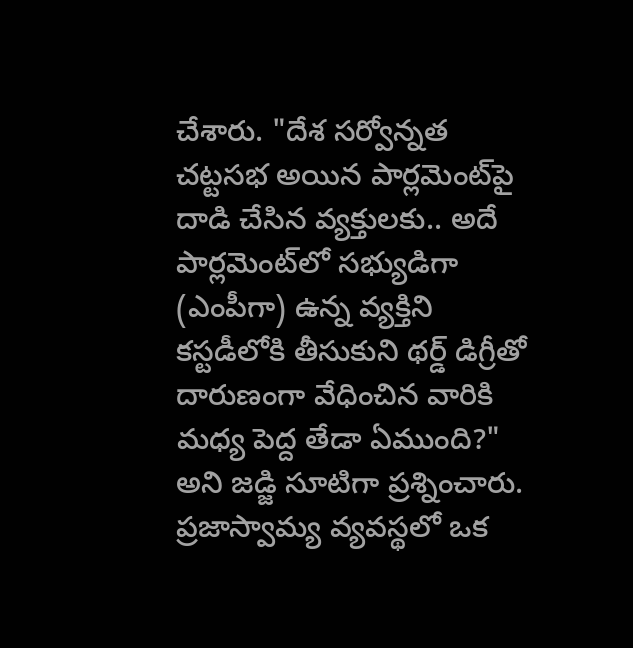చేశారు. "దేశ సర్వోన్నత చట్టసభ అయిన పార్లమెంట్‌పై దాడి చేసిన వ్యక్తులకు.. అదే పార్లమెంట్‌లో సభ్యుడిగా (ఎంపీగా) ఉన్న వ్యక్తిని కస్టడీలోకి తీసుకుని థర్డ్ డిగ్రీతో దారుణంగా వేధించిన వారికి మధ్య పెద్ద తేడా ఏముంది?" అని జడ్జి సూటిగా ప్రశ్నించారు. ప్రజాస్వామ్య వ్యవస్థలో ఒక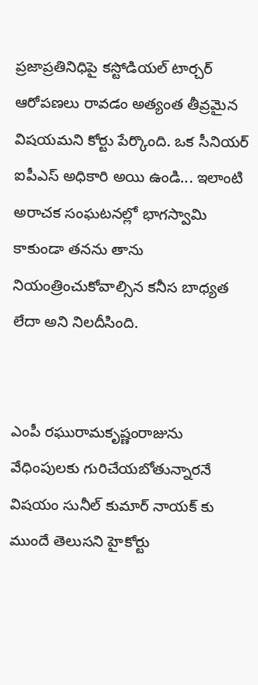ప్రజాప్రతినిధిపై కస్టోడియల్ టార్చర్ ఆరోపణలు రావడం అత్యంత తీవ్రమైన విషయమని కోర్టు పేర్కొంది. ఒక సీనియర్ ఐపీఎస్ అధికారి అయి ఉండి... ఇలాంటి అరాచక సంఘటనల్లో భాగస్వామి కాకుండా తనను తాను నియంత్రించుకోవాల్సిన కనీస బాధ్యత లేదా అని నిలదీసింది.


ఎంపీ రఘురామకృష్ణంరాజును వేధింపులకు గురిచేయబోతున్నారనే విషయం సునీల్ కుమార్‌ నాయక్ కు ముందే తెలుసని హైకోర్టు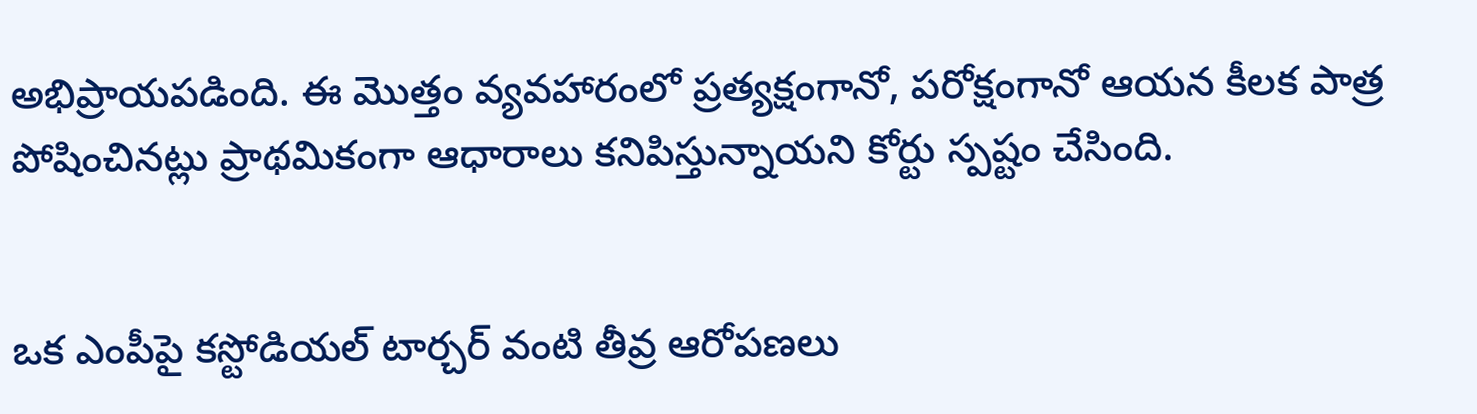అభిప్రాయపడింది. ఈ మొత్తం వ్యవహారంలో ప్రత్యక్షంగానో, పరోక్షంగానో ఆయన కీలక పాత్ర పోషించినట్లు ప్రాథమికంగా ఆధారాలు కనిపిస్తున్నాయని కోర్టు స్పష్టం చేసింది.


ఒక ఎంపీపై కస్టోడియల్ టార్చర్ వంటి తీవ్ర ఆరోపణలు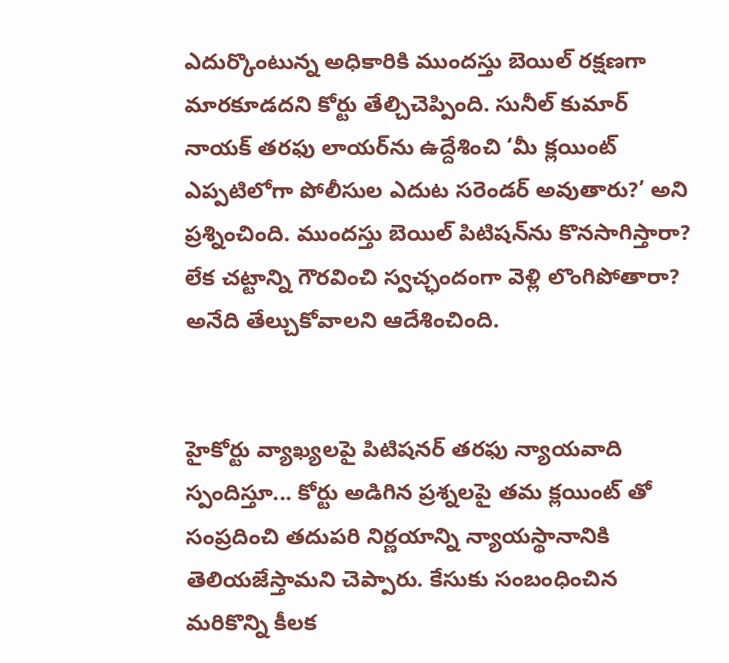ఎదుర్కొంటున్న అధికారికి ముందస్తు బెయిల్ రక్షణగా మారకూడదని కోర్టు తేల్చిచెప్పింది. సునీల్ కుమార్ నాయక్ తరఫు లాయర్‌ను ఉద్దేశించి ‘మీ క్లయింట్ ఎప్పటిలోగా పోలీసుల ఎదుట సరెండర్ అవుతారు?’ అని ప్రశ్నించింది. ముందస్తు బెయిల్ పిటిషన్‌ను కొనసాగిస్తారా? లేక చట్టాన్ని గౌరవించి స్వచ్ఛందంగా వెళ్లి లొంగిపోతారా? అనేది తేల్చుకోవాలని ఆదేశించింది.


హైకోర్టు వ్యాఖ్యలపై పిటిషనర్ తరఫు న్యాయవాది స్పందిస్తూ... కోర్టు అడిగిన ప్రశ్నలపై తమ క్లయింట్ తో సంప్రదించి తదుపరి నిర్ణయాన్ని న్యాయస్థానానికి తెలియజేస్తామని చెప్పారు. కేసుకు సంబంధించిన మరికొన్ని కీలక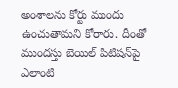అంశాలను కోర్టు ముందు ఉంచుతామని కోరారు. దీంతో ముందస్తు బెయిల్ పిటిషన్‌పై ఎలాంటి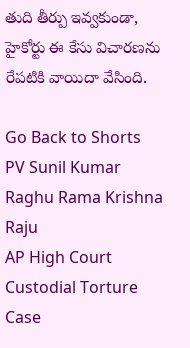తుది తీర్పు ఇవ్వకుండా, హైకోర్టు ఈ కేసు విచారణను రేపటికి వాయిదా వేసింది.

Go Back to Shorts
PV Sunil Kumar
Raghu Rama Krishna Raju
AP High Court
Custodial Torture Case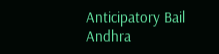Anticipatory Bail
Andhra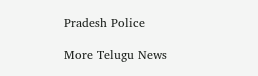Pradesh Police

More Telugu News